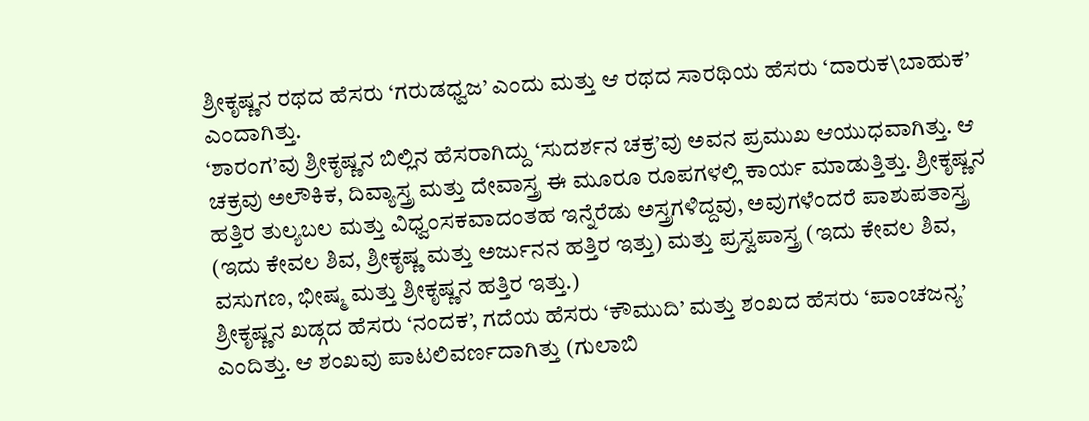ಶ್ರೀಕೃಷ್ಣನ ರಥದ ಹೆಸರು ‘ಗರುಡಧ್ವಜ’ ಎಂದು ಮತ್ತು ಆ ರಥದ ಸಾರಥಿಯ ಹೆಸರು ‘ದಾರುಕ\ಬಾಹುಕ’ ಎಂದಾಗಿತ್ತು.
‘ಶಾರಂಗ’ವು ಶ್ರೀಕೃಷ್ಣನ ಬಿಲ್ಲಿನ ಹೆಸರಾಗಿದ್ದು ‘ಸುದರ್ಶನ ಚಕ್ರ’ವು ಅವನ ಪ್ರಮುಖ ಆಯುಧವಾಗಿತ್ತು. ಆ ಚಕ್ರವು ಅಲೌಕಿಕ, ದಿವ್ಯಾಸ್ತ್ರ ಮತ್ತು ದೇವಾಸ್ತ್ರ ಈ ಮೂರೂ ರೂಪಗಳಲ್ಲಿ ಕಾರ್ಯ ಮಾಡುತ್ತಿತ್ತು. ಶ್ರೀಕೃಷ್ಣನ ಹತ್ತಿರ ತುಲ್ಯಬಲ ಮತ್ತು ವಿಧ್ವಂಸಕವಾದಂತಹ ಇನ್ನೆರೆಡು ಅಸ್ತ್ರಗಳಿದ್ದವು, ಅವುಗಳೆಂದರೆ ಪಾಶುಪತಾಸ್ತ್ರ (ಇದು ಕೇವಲ ಶಿವ, ಶ್ರೀಕೃಷ್ಣ ಮತ್ತು ಅರ್ಜುನನ ಹತ್ತಿರ ಇತ್ತು) ಮತ್ತು ಪ್ರಸ್ವಪಾಸ್ತ್ರ (ಇದು ಕೇವಲ ಶಿವ, ವಸುಗಣ, ಭೀಷ್ಮ ಮತ್ತು ಶ್ರೀಕೃಷ್ಣನ ಹತ್ತಿರ ಇತ್ತು.)
ಶ್ರೀಕೃಷ್ಣನ ಖಡ್ಗದ ಹೆಸರು ‘ನಂದಕ’, ಗದೆಯ ಹೆಸರು ‘ಕೌಮುದಿ’ ಮತ್ತು ಶಂಖದ ಹೆಸರು ‘ಪಾಂಚಜನ್ಯ’ ಎಂದಿತ್ತು. ಆ ಶಂಖವು ಪಾಟಲಿವರ್ಣದಾಗಿತ್ತು (ಗುಲಾಬಿ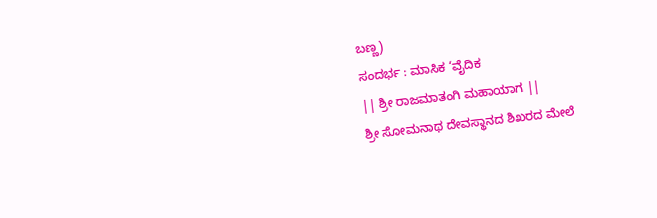ಬಣ್ಣ)
ಸಂದರ್ಭ : ಮಾಸಿಕ ‘ವೈದಿಕ
|| ಶ್ರೀ ರಾಜಮಾತಂಗಿ ಮಹಾಯಾಗ ||
ಶ್ರೀ ಸೋಮನಾಥ ದೇವಸ್ಥಾನದ ಶಿಖರದ ಮೇಲೆ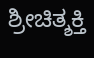ಶ್ರೀಚಿತ್ಶಕ್ತಿ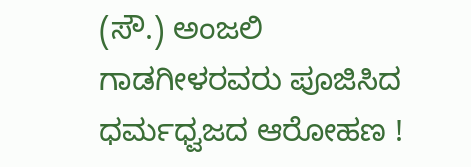(ಸೌ.) ಅಂಜಲಿ ಗಾಡಗೀಳರವರು ಪೂಜಿಸಿದ ಧರ್ಮಧ್ವಜದ ಆರೋಹಣ !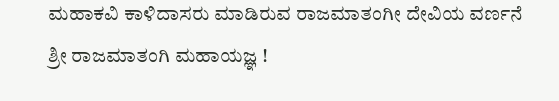ಮಹಾಕವಿ ಕಾಳಿದಾಸರು ಮಾಡಿರುವ ರಾಜಮಾತಂಗೀ ದೇವಿಯ ವರ್ಣನೆ
ಶ್ರೀ ರಾಜಮಾತಂಗಿ ಮಹಾಯಜ್ಞ !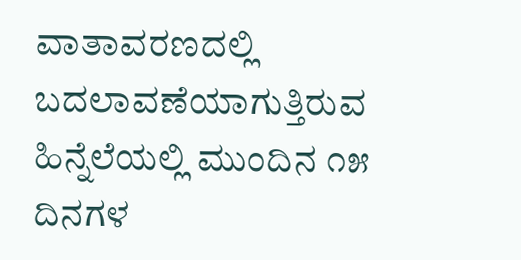ವಾತಾವರಣದಲ್ಲಿ ಬದಲಾವಣೆಯಾಗುತ್ತಿರುವ ಹಿನ್ನೆಲೆಯಲ್ಲಿ ಮುಂದಿನ ೧೫ ದಿನಗಳ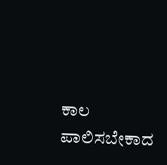ಕಾಲ ಪಾಲಿಸಬೇಕಾದ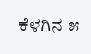ಕೆಳಗಿನ ೫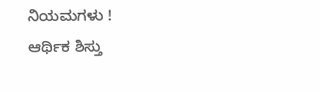ನಿಯಮಗಳು !
ಆರ್ಥಿಕ ಶಿಸ್ತು